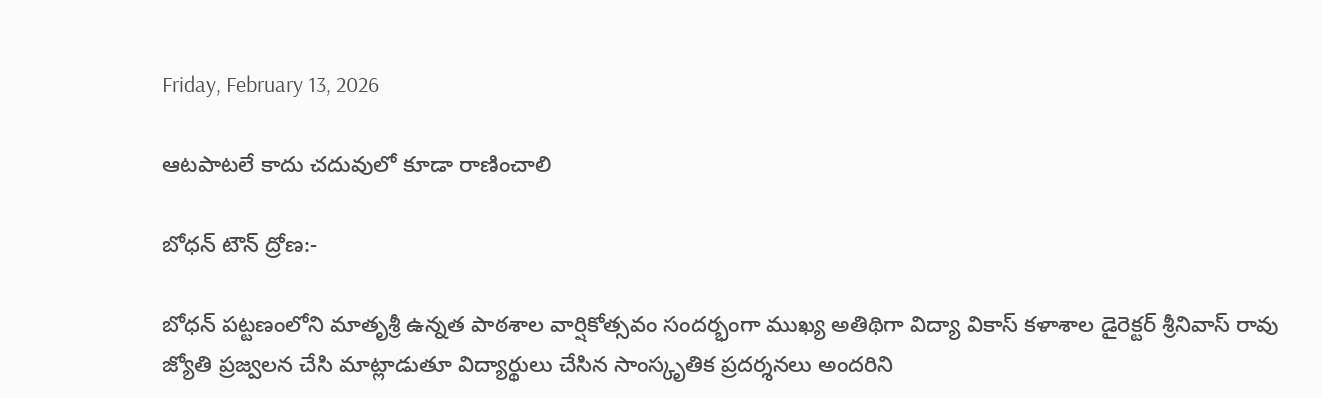Friday, February 13, 2026

ఆటపాటలే కాదు చదువులో కూడా రాణించాలి

బోధన్ టౌన్ ద్రోణ:-

బోధన్ పట్టణంలోని మాతృశ్రీ ఉన్నత పాఠశాల వార్షికోత్సవం సందర్భంగా ముఖ్య అతిథిగా విద్యా వికాస్ కళాశాల డైరెక్టర్ శ్రీనివాస్ రావు జ్యోతి ప్రజ్వలన చేసి మాట్లాడుతూ విద్యార్థులు చేసిన సాంస్కృతిక ప్రదర్శనలు అందరిని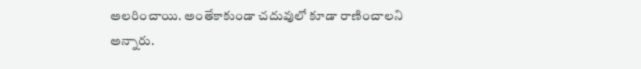అలరించాయి. అంతేకాకుండా చదువులో కూడా రాణించాలని అన్నారు.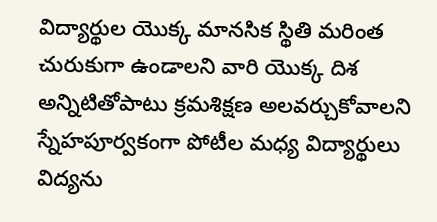విద్యార్థుల యొక్క మానసిక స్థితి మరింత చురుకుగా ఉండాలని వారి యొక్క దిశ అన్నిటితోపాటు క్రమశిక్షణ అలవర్చుకోవాలని స్నేహపూర్వకంగా పోటీల మధ్య విద్యార్థులు విద్యను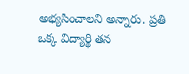అభ్యసించాలని అన్నారు. ప్రతి ఒక్క విద్యార్థి తన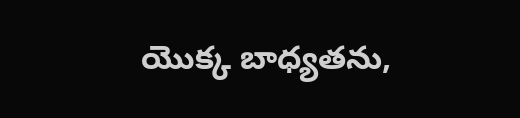యొక్క బాధ్యతను,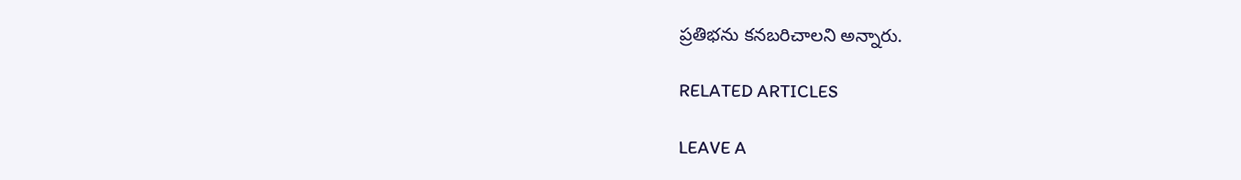ప్రతిభను కనబరిచాలని అన్నారు.

RELATED ARTICLES

LEAVE A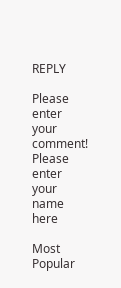REPLY

Please enter your comment!
Please enter your name here

Most Popular